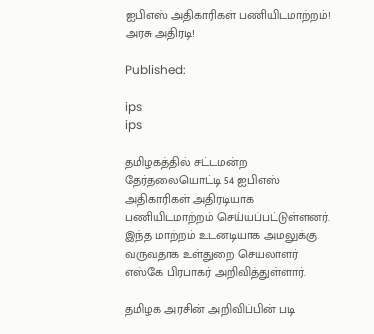ஐபிஎஸ் அதிகாரிகள் பணியிடமாற்றம்! அரசு அதிரடி!

Published:

ips
ips

தமிழகத்தில் சட்டமன்ற தேர்தலையொட்டி 54 ஐபிஎஸ் அதிகாரிகள் அதிரடியாக பணியிடமாற்றம் செய்யப்பட்டுள்ளனர். இந்த மாற்றம் உடனடியாக அமலுக்கு வருவதாக உள்துறை செயலாளர் எஸ்கே பிரபாகர் அறிவித்துள்ளார்.

தமிழக அரசின் அறிவிப்பின் படி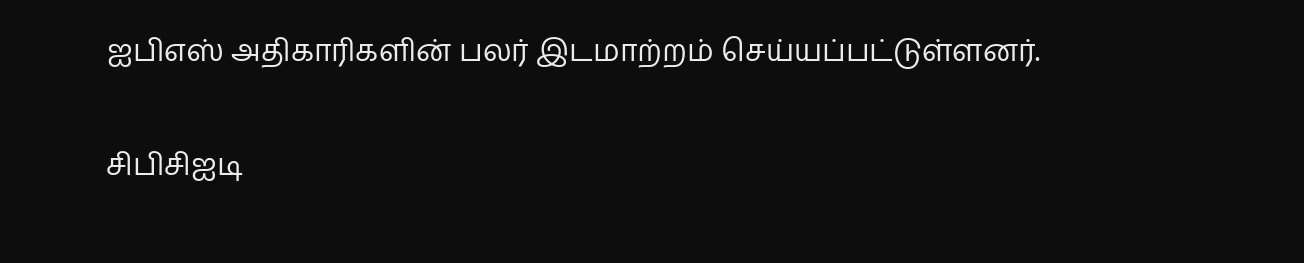ஐபிஎஸ் அதிகாரிகளின் பலர் இடமாற்றம் செய்யப்பட்டுள்ளனர்.

சிபிசிஐடி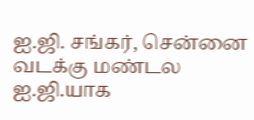ஐ.ஜி. சங்கர், சென்னை வடக்கு மண்டல ஐ.ஜி.யாக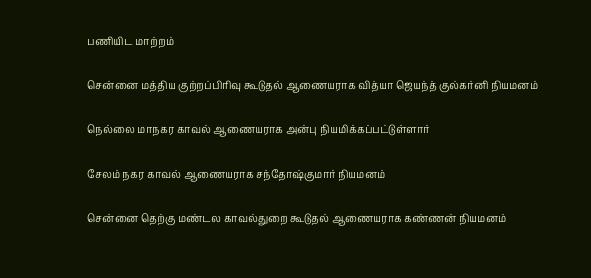பணியிட மாற்றம்

சென்னை மத்திய குற்றப்பிரிவு கூடுதல் ஆணையராக வித்யா ஜெயந்த் குல்கர்னி நியமனம்

நெல்லை மாநகர காவல் ஆணையராக அன்பு நியமிக்கப்பட்டுள்ளார்

சேலம் நகர காவல் ஆணையராக சந்தோஷ்குமார் நியமனம்

சென்னை தெற்கு மண்டல காவல்துறை கூடுதல் ஆணையராக கண்ணன் நியமனம்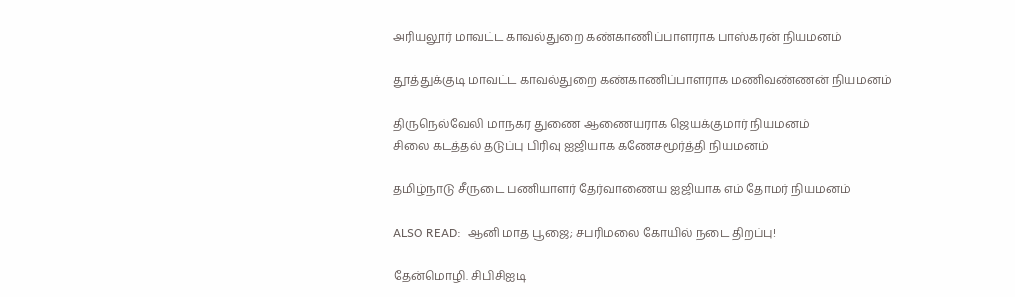அரியலூர் மாவட்ட காவல்துறை கண்காணிப்பாளராக பாஸ்கரன் நியமனம்

தூத்துக்குடி மாவட்ட காவல்துறை கண்காணிப்பாளராக மணிவண்ணன் நியமனம்

திருநெல்வேலி மாநகர துணை ஆணையராக ஜெயக்குமார் நியமனம்
சிலை கடத்தல் தடுப்பு பிரிவு ஐஜியாக கணேசமூர்த்தி நியமனம்

தமிழ்நாடு சீருடை பணியாளர் தேர்வாணைய ஐஜியாக எம் தோமர் நியமனம்

ALSO READ:  ஆனி மாத பூஜை; சபரிமலை கோயில் நடை திறப்பு!

தேன்மொழி. சிபிசிஐடி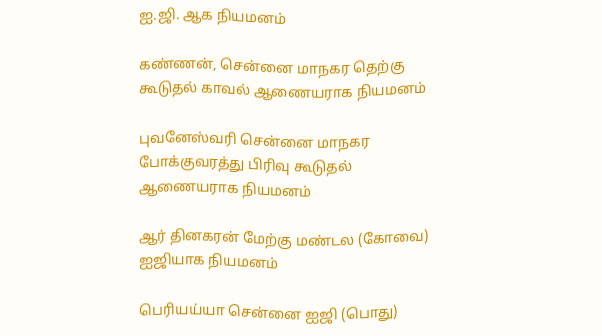ஐ.ஜி. ஆக நியமனம்

கண்ணன், சென்னை மாநகர தெற்கு கூடுதல் காவல் ஆணையராக நியமனம்

புவனேஸ்வரி சென்னை மாநகர போக்குவரத்து பிரிவு கூடுதல் ஆணையராக நியமனம்

ஆர் தினகரன் மேற்கு மண்டல (கோவை) ஐஜியாக நியமனம்

பெரியய்யா சென்னை ஐஜி (பொது)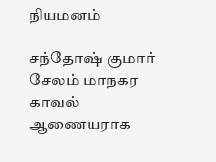நியமனம்

சந்தோஷ் குமார் சேலம் மாநகர காவல் ஆணையராக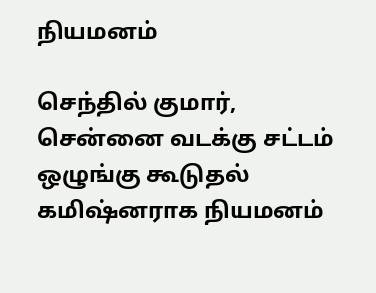நியமனம்

செந்தில் குமார், சென்னை வடக்கு சட்டம் ஒழுங்கு கூடுதல் கமிஷ்னராக நியமனம்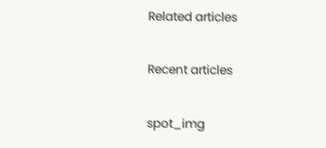Related articles

Recent articles

spot_img